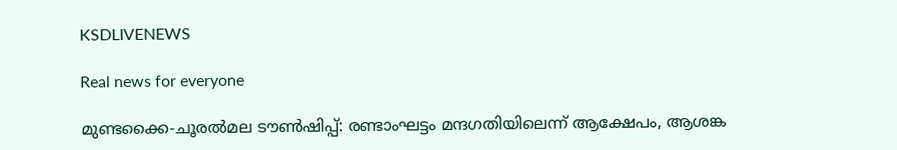KSDLIVENEWS

Real news for everyone

മുണ്ടക്കൈ-ചൂരൽമല ടൗൺഷിപ്പ്: രണ്ടാംഘട്ടം മന്ദഗതിയിലെന്ന് ആക്ഷേപം, ആശങ്ക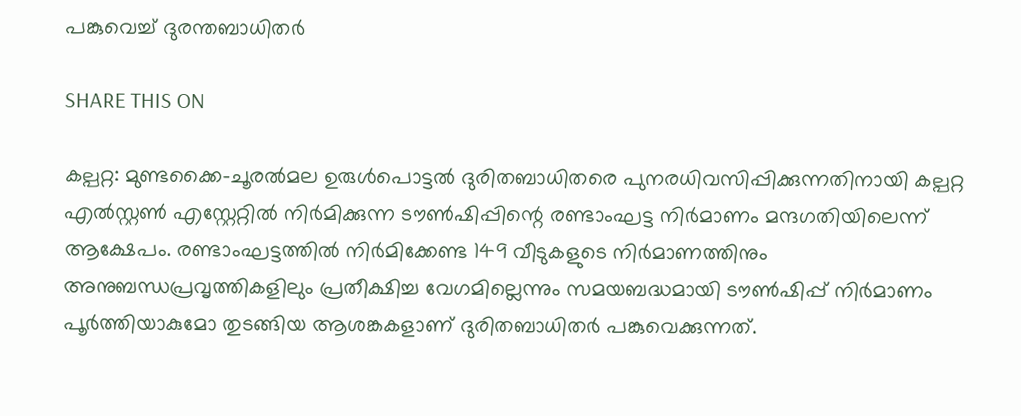പങ്കുവെച്ച് ദുരന്തബാധിതർ

SHARE THIS ON

കല്പറ്റ: മുണ്ടക്കൈ-ചൂരൽമല ഉരുൾപൊട്ടൽ ദുരിതബാധിതരെ പുനരധിവസിപ്പിക്കുന്നതിനായി കല്പറ്റ എൽസ്റ്റൺ എസ്റ്റേറ്റിൽ നിർമിക്കുന്ന ടൗൺഷിപ്പിന്റെ രണ്ടാംഘട്ട നിർമാണം മന്ദഗതിയിലെന്ന് ആക്ഷേപം. രണ്ടാംഘട്ടത്തിൽ നിർമിക്കേണ്ട 149 വീടുകളുടെ നിർമാണത്തിനും അനുബന്ധപ്രവൃത്തികളിലും പ്രതീക്ഷിച്ച വേഗമില്ലെന്നും സമയബദ്ധമായി ടൗൺഷിപ്പ് നിർമാണം പൂർത്തിയാകുമോ തുടങ്ങിയ ആശങ്കകളാണ് ദുരിതബാധിതർ പങ്കുവെക്കുന്നത്.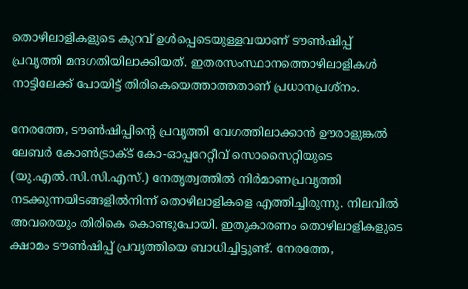തൊഴിലാളികളുടെ കുറവ് ഉൾപ്പെടെയുള്ളവയാണ് ടൗൺഷിപ്പ് പ്രവൃത്തി മന്ദഗതിയിലാക്കിയത്. ഇതരസംസ്ഥാനത്തൊഴിലാളികൾ നാട്ടിലേക്ക് പോയിട്ട് തിരികെയെത്താത്തതാണ് പ്രധാനപ്രശ്‌നം.

നേരത്തേ, ടൗൺഷിപ്പിന്റെ പ്രവൃത്തി വേഗത്തിലാക്കാൻ ഊരാളുങ്കൽ ലേബർ കോൺട്രാക്ട് കോ-ഓപ്പറേറ്റീവ് സൊസൈറ്റിയുടെ (യു.എൽ.സി.സി.എസ്.) നേതൃത്വത്തിൽ നിർമാണപ്രവൃത്തി നടക്കുന്നയിടങ്ങളിൽനിന്ന് തൊഴിലാളികളെ എത്തിച്ചിരുന്നു. നിലവിൽ അവരെയും തിരികെ കൊണ്ടുപോയി. ഇതുകാരണം തൊഴിലാളികളുടെ ക്ഷാമം ടൗൺഷിപ്പ് പ്രവൃത്തിയെ ബാധിച്ചിട്ടുണ്ട്. നേരത്തേ,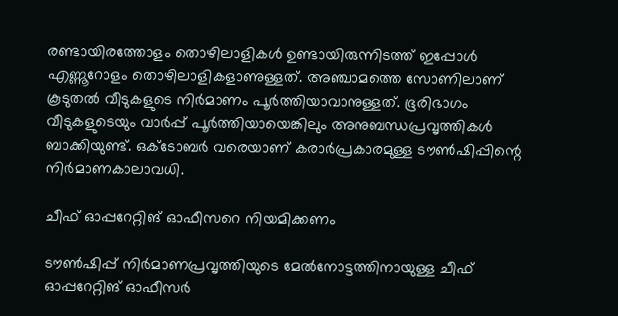രണ്ടായിരത്തോളം തൊഴിലാളികൾ ഉണ്ടായിരുന്നിടത്ത് ഇപ്പോൾ എണ്ണൂറോളം തൊഴിലാളികളാണുള്ളത്. അഞ്ചാമത്തെ സോണിലാണ് കൂടുതൽ വീടുകളുടെ നിർമാണം പൂർത്തിയാവാനുള്ളത്. ഭൂരിഭാഗം വീടുകളുടെയും വാർപ്പ് പൂർത്തിയായെങ്കിലും അനുബന്ധപ്രവൃത്തികൾ ബാക്കിയുണ്ട്. ഒക്ടോബർ വരെയാണ് കരാർപ്രകാരമുള്ള ടൗൺഷിപ്പിന്റെ നിർമാണകാലാവധി.

ചീഫ് ഓപ്പറേറ്റിങ് ഓഫീസറെ നിയമിക്കണം

ടൗൺഷിപ്പ് നിർമാണപ്രവൃത്തിയുടെ മേൽനോട്ടത്തിനായുള്ള ചീഫ് ഓപ്പറേറ്റിങ് ഓഫീസർ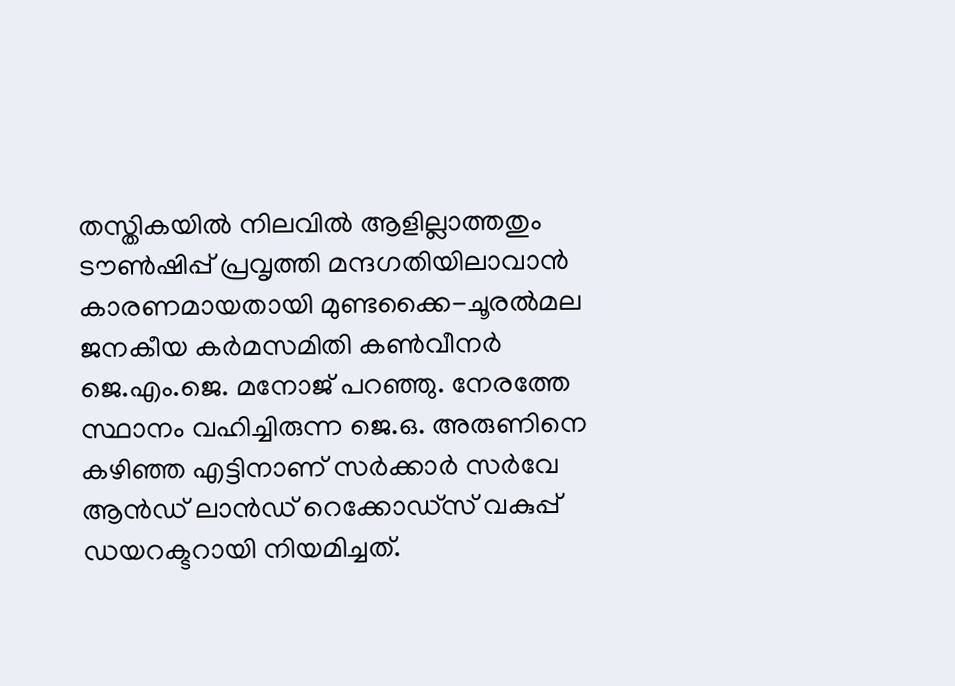തസ്തികയിൽ നിലവിൽ ആളില്ലാത്തതും ടൗൺഷിപ്പ് പ്രവൃത്തി മന്ദഗതിയിലാവാൻ കാരണമായതായി മുണ്ടക്കൈ-ചൂരൽമല ജനകീയ കർമസമിതി കൺവീനർ ജെ.എം.ജെ. മനോജ് പറഞ്ഞു. നേരത്തേ സ്ഥാനം വഹിച്ചിരുന്ന ജെ.ഒ. അരുണിനെ കഴിഞ്ഞ എട്ടിനാണ് സർക്കാർ സർവേ ആൻഡ് ലാൻഡ് റെക്കോഡ്‌സ് വകുപ്പ് ഡയറക്ടറായി നിയമിച്ചത്.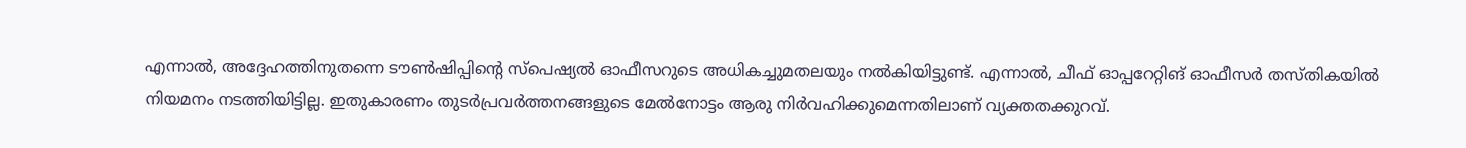എന്നാൽ, അദ്ദേഹത്തിനുതന്നെ ടൗൺഷിപ്പിന്റെ സ്‌പെഷ്യൽ ഓഫീസറുടെ അധികച്ചുമതലയും നൽകിയിട്ടുണ്ട്. എന്നാൽ, ചീഫ് ഓപ്പറേറ്റിങ് ഓഫീസർ തസ്തികയിൽ നിയമനം നടത്തിയിട്ടില്ല. ഇതുകാരണം തുടർപ്രവർത്തനങ്ങളുടെ മേൽനോട്ടം ആരു നിർവഹിക്കുമെന്നതിലാണ് വ്യക്തതക്കുറവ്.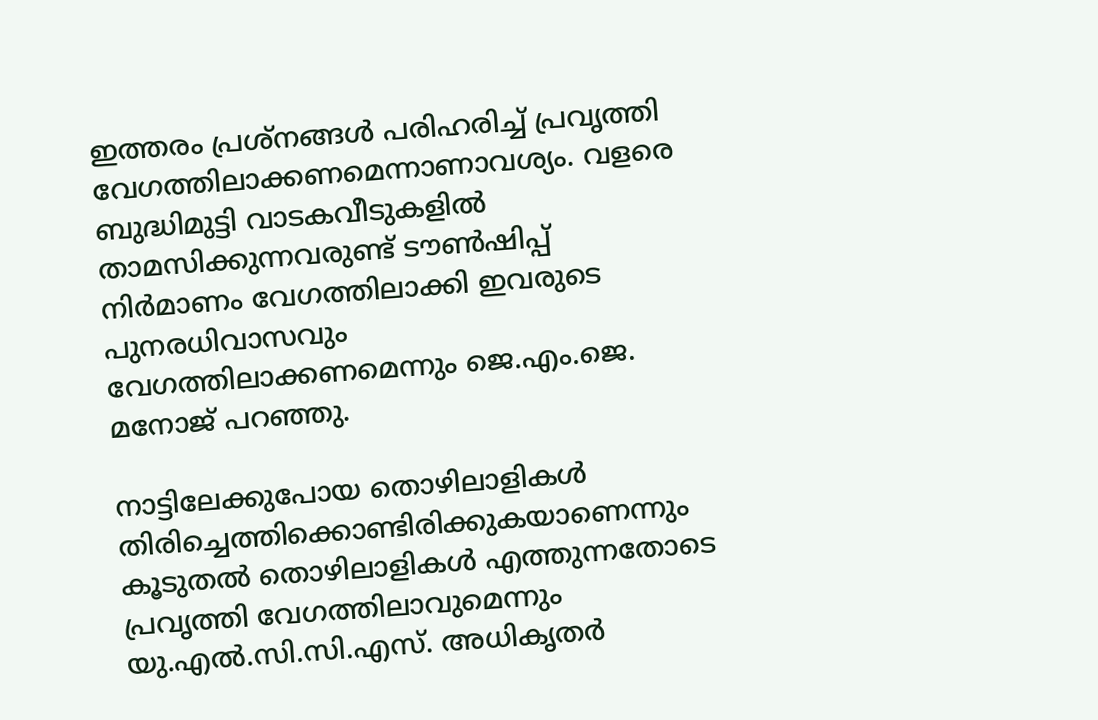ഇത്തരം പ്രശ്‌നങ്ങൾ പരിഹരിച്ച് പ്രവൃത്തി വേഗത്തിലാക്കണമെന്നാണാവശ്യം. വളരെ ബുദ്ധിമുട്ടി വാടകവീടുകളിൽ താമസിക്കുന്നവരുണ്ട് ടൗൺഷിപ്പ് നിർമാണം വേഗത്തിലാക്കി ഇവരുടെ പുനരധിവാസവും വേഗത്തിലാക്കണമെന്നും ജെ.എം.ജെ. മനോജ് പറഞ്ഞു.

നാട്ടിലേക്കുപോയ തൊഴിലാളികൾ തിരിച്ചെത്തിക്കൊണ്ടിരിക്കുകയാണെന്നും കൂടുതൽ തൊഴിലാളികൾ എത്തുന്നതോടെ പ്രവൃത്തി വേഗത്തിലാവുമെന്നും യു.എൽ.സി.സി.എസ്. അധികൃതർ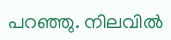പറഞ്ഞു. നിലവിൽ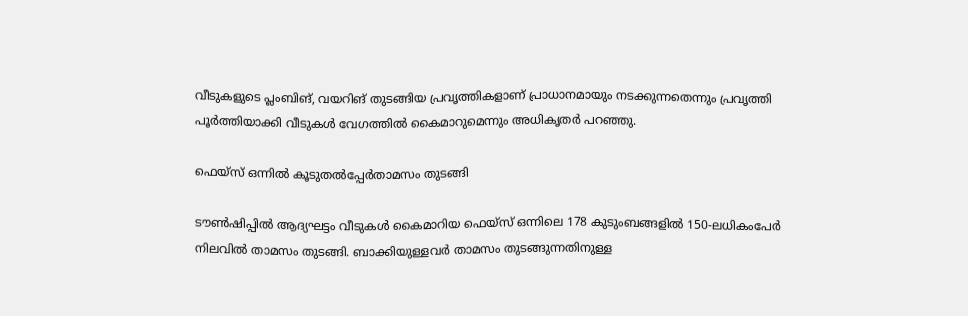വീടുകളുടെ പ്ലംബിങ്, വയറിങ് തുടങ്ങിയ പ്രവൃത്തികളാണ് പ്രാധാനമായും നടക്കുന്നതെന്നും പ്രവൃത്തി പൂർത്തിയാക്കി വീടുകൾ വേഗത്തിൽ കൈമാറുമെന്നും അധികൃതർ പറഞ്ഞു.

ഫെയ്‌സ് ഒന്നിൽ കൂടുതൽപ്പേർതാമസം തുടങ്ങി

ടൗൺഷിപ്പിൽ ആദ്യഘട്ടം വീടുകൾ കൈമാറിയ ഫെയ്‌സ് ഒന്നിലെ 178 കുടുംബങ്ങളിൽ 150-ലധികംപേർ നിലവിൽ താമസം തുടങ്ങി. ബാക്കിയുള്ളവർ താമസം തുടങ്ങുന്നതിനുള്ള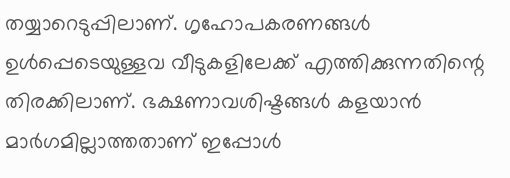തയ്യാറെടുപ്പിലാണ്. ഗൃഹോപകരണങ്ങൾ ഉൾപ്പെടെയുള്ളവ വീടുകളിലേക്ക് എത്തിക്കുന്നതിന്റെ തിരക്കിലാണ്. ഭക്ഷണാവശിഷ്ടങ്ങൾ കളയാൻ മാർഗമില്ലാത്തതാണ് ഇപ്പോൾ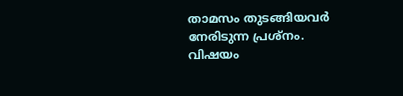താമസം തുടങ്ങിയവർ നേരിടുന്ന പ്രശ്‌നം. വിഷയം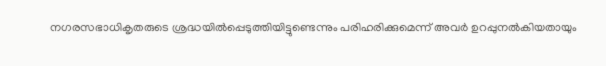നഗരസഭാധികൃതരുടെ ശ്രദ്ധയിൽപ്പെടുത്തിയിട്ടുണ്ടെന്നും പരിഹരിക്കുമെന്ന് അവർ ഉറപ്പുനൽകിയതായും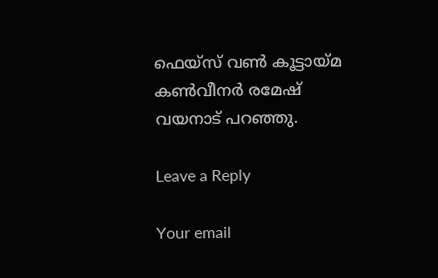ഫെയ്‌സ് വൺ കൂട്ടായ്മ കൺവീനർ രമേഷ് വയനാട് പറഞ്ഞു.

Leave a Reply

Your email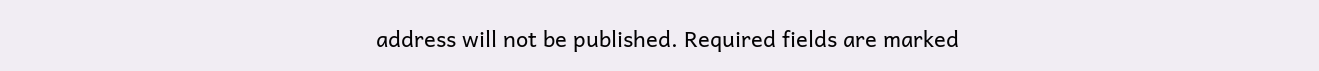address will not be published. Required fields are marked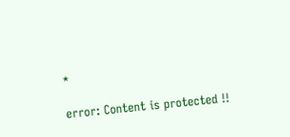*

error: Content is protected !!